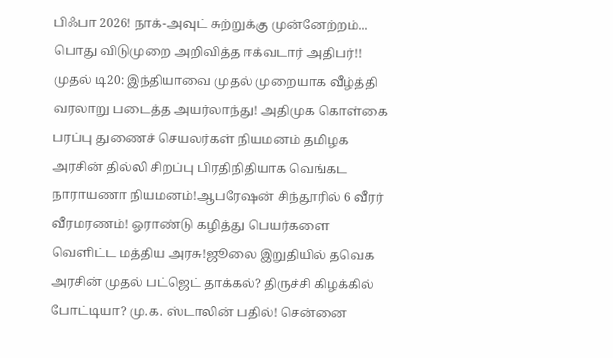பிஃபா 2026! நாக்-அவுட் சுற்றுக்கு முன்னேற்றம்... பொது விடுமுறை அறிவித்த ஈக்வடார் அதிபர்!! முதல் டி20: இந்தியாவை முதல் முறையாக வீழ்த்தி வரலாறு படைத்த அயர்லாந்து! அதிமுக கொள்கை பரப்பு துணைச் செயலர்கள் நியமனம் தமிழக அரசின் தில்லி சிறப்பு பிரதிநிதியாக வெங்கட நாராயணா நியமனம்!ஆபரேஷன் சிந்தூரில் 6 வீரர் வீரமரணம்! ஓராண்டு கழித்து பெயர்களை வெளிட்ட மத்திய அரசு!ஜூலை இறுதியில் தவெக அரசின் முதல் பட்ஜெட் தாக்கல்? திருச்சி கிழக்கில் போட்டியா? மு.க. ஸ்டாலின் பதில்! சென்னை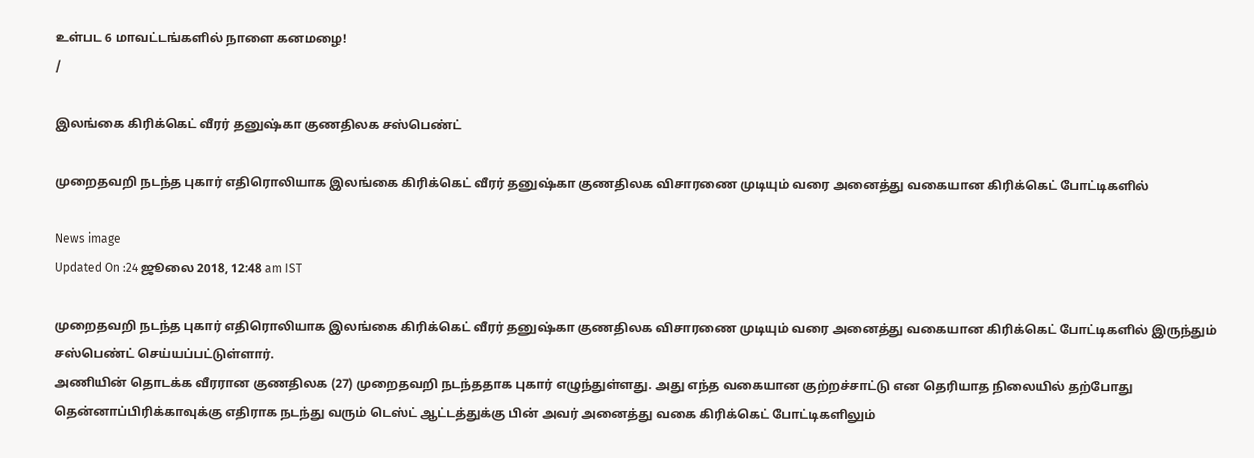உள்பட 6 மாவட்டங்களில் நாளை கனமழை!
/

இலங்கை கிரிக்கெட் வீரர் தனுஷ்கா குணதிலக சஸ்பெண்ட்

முறைதவறி நடந்த புகார் எதிரொலியாக இலங்கை கிரிக்கெட் வீரர் தனுஷ்கா குணதிலக விசாரணை முடியும் வரை அனைத்து வகையான கிரிக்கெட் போட்டிகளில்

News image
Updated On :24 ஜூலை 2018, 12:48 am IST

முறைதவறி நடந்த புகார் எதிரொலியாக இலங்கை கிரிக்கெட் வீரர் தனுஷ்கா குணதிலக விசாரணை முடியும் வரை அனைத்து வகையான கிரிக்கெட் போட்டிகளில் இருந்தும் சஸ்பெண்ட் செய்யப்பட்டுள்ளார்.
அணியின் தொடக்க வீரரான குணதிலக (27) முறைதவறி நடந்ததாக புகார் எழுந்துள்ளது. அது எந்த வகையான குற்றச்சாட்டு என தெரியாத நிலையில் தற்போது தென்னாப்பிரிக்காவுக்கு எதிராக நடந்து வரும் டெஸ்ட் ஆட்டத்துக்கு பின் அவர் அனைத்து வகை கிரிக்கெட் போட்டிகளிலும்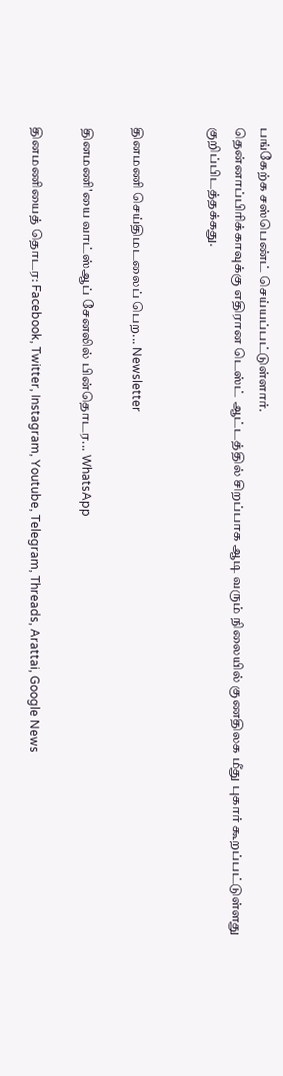பங்கேற்க சஸ்பெண்ட் செய்யப்பட்டுள்ளார்.
தென்னாப்பிரிக்காவுக்கு எதிரான டெஸ்ட் ஆட்டத்தில் சிறப்பாக ஆடி வரும் நிலையில் குணதிலக மீது புகார் கூறப்பட்டுள்ளது குறிப்பிடத்தக்கது.


தினமணி செய்திமடலைப் பெற... Newsletter

தினமணி'யை வாட்ஸ்ஆப் சேனலில் பின்தொடர... WhatsApp

தினமணியைத் தொடர: Facebook, Twitter, Instagram, Youtube, Telegram, Threads, Arattai, Google News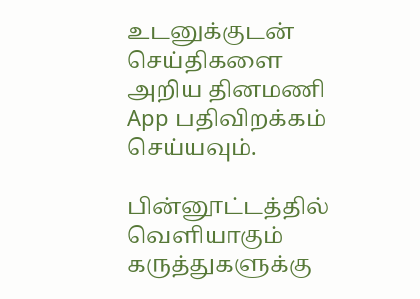உடனுக்குடன் செய்திகளை அறிய தினமணி App பதிவிறக்கம் செய்யவும்.

பின்னூட்டத்தில் வெளியாகும் கருத்துகளுக்கு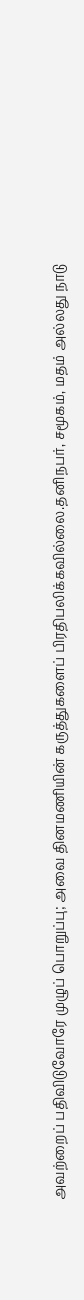அவற்றைப் பதிவிடுவோரே முழுப் பொறுப்பு; அவை தினமணியின் கருத்துகளைப் பிரதிபலிக்கவில்லை.தனிநபர், சமூகம், மதம் அல்லது நாடு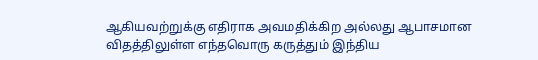ஆகியவற்றுக்கு எதிராக அவமதிக்கிற அல்லது ஆபாசமான விதத்திலுள்ள எந்தவொரு கருத்தும் இந்திய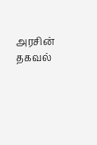அரசின் தகவல்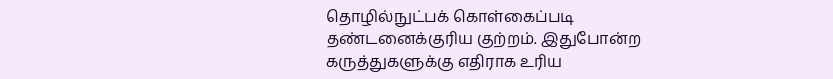தொழில்நுட்பக் கொள்கைப்படி தண்டனைக்குரிய குற்றம். இதுபோன்ற கருத்துகளுக்கு எதிராக உரிய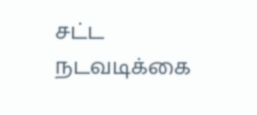சட்ட நடவடிக்கை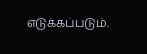எடுக்கப்படும்.